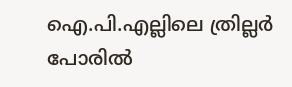ഐ.പി.എല്ലിലെ ത്രില്ലർ പോരിൽ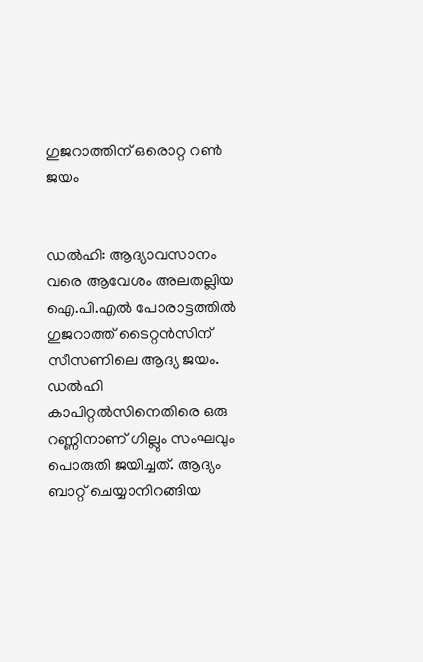ഗുജറാത്തിന് ഒരൊറ്റ റൺ ജയം


ഡൽഹി: ആദ്യാവസാനം വരെ ആവേശം അലതല്ലിയ ഐ.പി.എൽ പോരാട്ടത്തിൽ ഗുജറാത്ത് ടൈറ്റൻസിന് സീസണിലെ ആദ്യ ജയം. ഡൽഹി കാപിറ്റൽസിനെതിരെ ഒരു റണ്ണിനാണ് ഗില്ലും സംഘവും പൊരുതി ജയിച്ചത്. ആദ്യം ബാറ്റ് ചെയ്യാനിറങ്ങിയ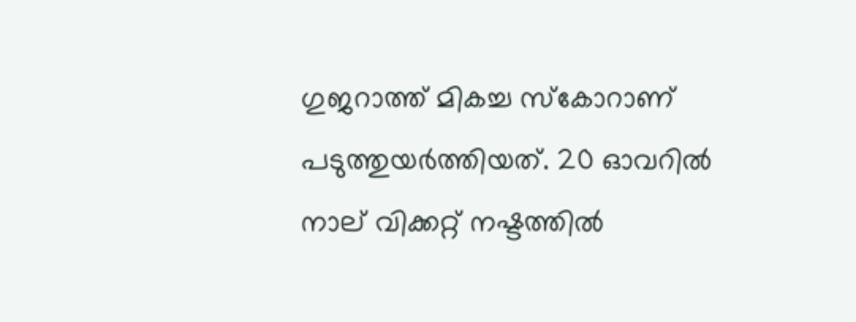ഗുജറാത്ത് മികച്ച സ്കോറാണ് പടുത്തുയർത്തിയത്. 20 ഓവറിൽ നാല് വിക്കറ്റ് നഷ്ടത്തിൽ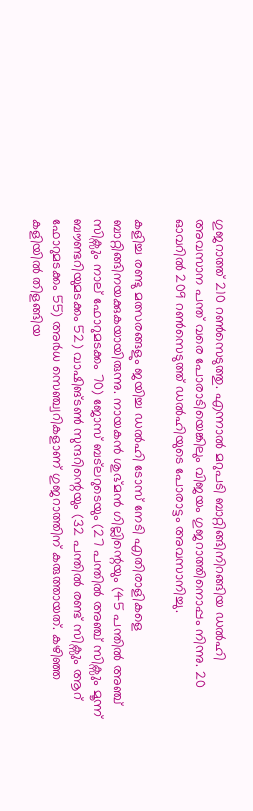ഗുജറാത്ത് 210 റൺസെടുത്തു. എന്നാൽ മറുപടി ബാറ്റിങ്ങിനിറങ്ങിയ ഡൽഹി അവസാന പന്ത് വരെ പോരാടിയെങ്കിലും വിജയം ഗുജറാത്തിനൊപ്പം നിന്നു. 20 ഓവറിൽ 209 റൺസെടുത്ത് ഡൽഹിയുടെ പോരാട്ടം അവസാനിച്ചു.

കളിച്ച രണ്ടു മത്സരങ്ങളും ജയിച്ച ഡൽഹി ടോസ് നേടി എതിരാളികളെ ബാറ്റിങ്ങിനയക്കുകയായിരുന്നു. നായകൻ ശുഭ്മൻ ഗില്ലിന്റെയും (45 പന്തിൽ അഞ്ച് സിക്സും നാല് ഫോറുമടക്കം 70) ജോസ് ബട്‍ലറുടെയും (27 പന്തിൽ അഞ്ച് സിക്സും മൂന്ന് ബൗണ്ടറിയുമടക്കം 52) വാഷിങ്ടൺ സുന്ദറിന്റെയും (32 പന്തിൽ രണ്ട് സിക്സും ആറ് ഫോറുമടക്കം 55) അർധ സെഞ്ച്വറികളാണ് ഗുജറാത്തിന് കരുത്തായത്. കഴിഞ്ഞ കളിയിൽ തിളങ്ങിയ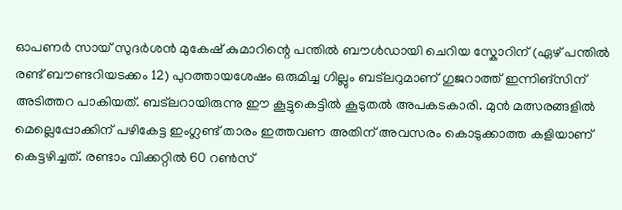ഓപണർ സായ് സുദർശൻ മുകേഷ് കുമാറിന്റെ പന്തിൽ ബൗൾഡായി ചെറിയ സ്കോറിന് (ഏഴ് പന്തിൽ രണ്ട് ബൗണ്ടറിയടക്കം 12) പുറത്തായശേഷം ഒരുമിച്ച ഗില്ലും ബട്‍ലറുമാണ് ഗുജറാത്ത് ഇന്നിങ്സിന് അടിത്തറ പാകിയത്. ബട്‍ലറായിരുന്നു ഈ കൂട്ടുകെട്ടിൽ കൂടുതൽ അപകടകാരി. മുൻ മത്സരങ്ങളിൽ മെല്ലെപ്പോക്കിന് പഴികേട്ട ഇംഗ്ലണ്ട് താരം ഇത്തവണ അതിന് അവസരം കൊടുക്കാത്ത കളിയാണ് കെട്ടഴിച്ചത്. രണ്ടാം വിക്കറ്റിൽ 60 റൺസ്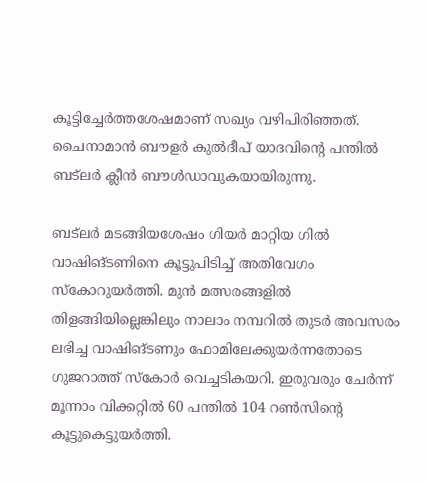കൂട്ടിച്ചേർത്തശേഷമാണ് സഖ്യം വഴിപിരിഞ്ഞത്. ചൈനാമാൻ ബൗളർ കുൽദീപ് യാദവിന്റെ പന്തിൽ ബട്‍ലർ ക്ലീൻ ബൗൾഡാവുകയായിരുന്നു.

ബട്‍ലർ മടങ്ങിയശേഷം ഗിയർ മാറ്റിയ ഗിൽ വാഷിങ്ടണിനെ കൂട്ടുപിടിച്ച് അതിവേഗം സ്കോറുയർത്തി. മുൻ മത്സരങ്ങളിൽ തിളങ്ങിയില്ലെങ്കിലും നാലാം നമ്പറിൽ തുടർ അവസരം ലഭിച്ച വാഷിങ്ടണും ഫോമിലേക്കുയർന്നതോടെ ഗുജറാത്ത് സ്കോർ വെച്ചടികയറി. ഇരുവരും ചേർന്ന് മൂന്നാം വിക്കറ്റിൽ 60 പന്തിൽ 104 റൺസിന്റെ കൂട്ടുകെട്ടുയർത്തി.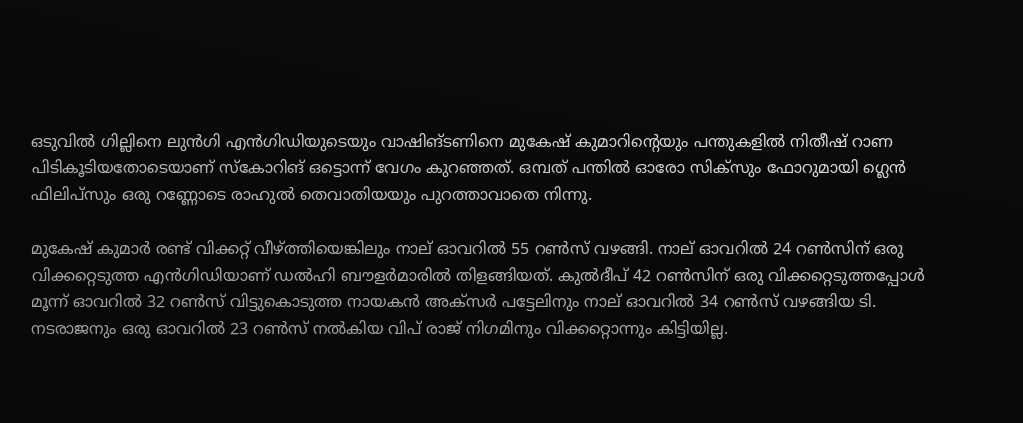ഒടുവിൽ ഗില്ലിനെ ലുൻഗി എൻഗിഡിയുടെയും വാഷിങ്ടണിനെ മുകേഷ് കുമാറിന്റെയും പന്തുകളിൽ നിതീഷ് റാണ പിടികൂടിയതോടെയാണ് സ്കോറിങ് ഒട്ടൊന്ന് വേഗം കുറഞ്ഞത്. ഒമ്പത് പന്തിൽ ഓരോ സിക്സും ഫോറുമായി ഗ്ലെൻ ഫിലിപ്സും ഒരു റണ്ണോടെ രാഹുൽ തെവാതിയയും പുറത്താവാതെ നിന്നു.

മുകേഷ് കുമാർ രണ്ട് വിക്കറ്റ് വീഴ്ത്തിയെങ്കിലും നാല് ഓവറിൽ 55 റൺസ് വഴങ്ങി. നാല് ഓവറിൽ 24 റൺസിന് ഒരു വിക്കറ്റെടുത്ത എൻഗിഡിയാണ് ഡൽഹി ബൗളർമാരിൽ തിളങ്ങിയത്. കുൽദീപ് 42 റൺസിന് ഒരു വിക്കറ്റെടുത്തപ്പോൾ മൂന്ന് ഓവറിൽ 32 റൺസ് വിട്ടുകൊടുത്ത നായകൻ അക്സർ പട്ടേലിനും നാല് ഓവറിൽ 34 റൺസ് വഴങ്ങിയ ടി. നടരാജനും ഒരു ഓവറിൽ 23 റൺസ് നൽകിയ വിപ് രാജ് നിഗമിനും വിക്കറ്റൊന്നും കിട്ടിയില്ല.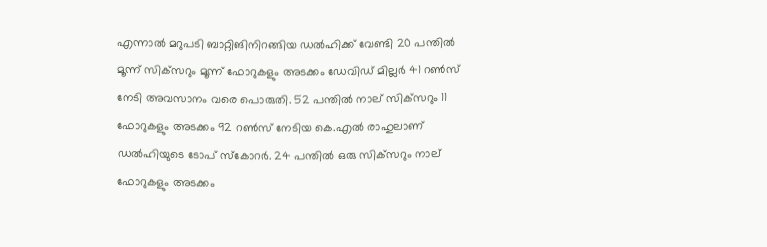എന്നാൽ മറുപടി ബാറ്റിങിനിറങ്ങിയ ഡൽഹിക്ക് വേണ്ടി 20 പന്തിൽ മൂന്ന് സിക്‌സറും മൂന്ന് ഫോറുകളും അടക്കം ഡേവിഡ് മില്ലർ 41 റൺസ് നേടി അവസാനം വരെ പൊരുതി. 52 പന്തിൽ നാല് സിക്‌സറും 11 ഫോറുകളും അടക്കം 92 റൺസ് നേടിയ കെ.എൽ രാഹുലാണ് ഡൽഹിയുടെ ടോപ് സ്‌കോറർ. 24 പന്തിൽ ഒരു സിക്‌സറും നാല് ഫോറുകളും അടക്കം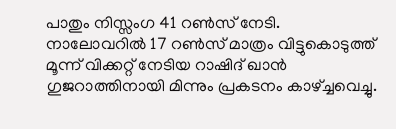പാതും നിസ്സംഗ 41 റൺസ് നേടി. നാലോവറിൽ 17 റൺസ് മാത്രം വിട്ടുകൊടുത്ത് മൂന്ന് വിക്കറ്റ് നേടിയ റാഷിദ് ഖാൻ ഗുജറാത്തിനായി മിന്നും പ്രകടനം കാഴ്ച്ചവെച്ചു.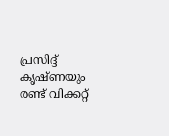പ്രസിദ്ദ്‌ കൃഷ്ണയും രണ്ട് വിക്കറ്റ്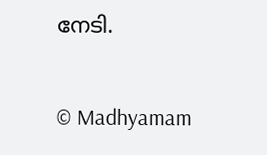നേടി.

© Madhyamam